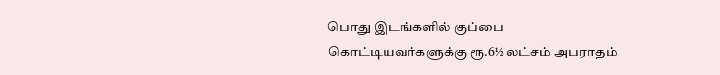பொது இடங்களில் குப்பை கொட்டியவர்களுக்கு ரூ.6½ லட்சம் அபராதம்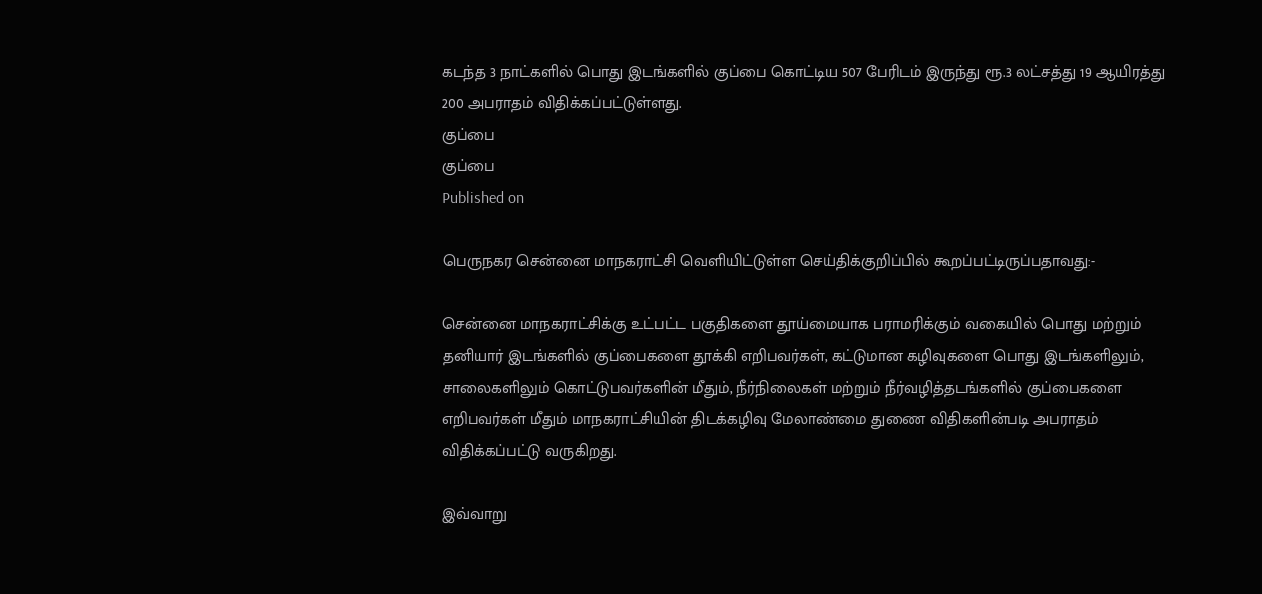கடந்த 3 நாட்களில் பொது இடங்களில் குப்பை கொட்டிய 507 பேரிடம் இருந்து ரூ.3 லட்சத்து 19 ஆயிரத்து 200 அபராதம் விதிக்கப்பட்டுள்ளது.
குப்பை
குப்பை
Published on

பெருநகர சென்னை மாநகராட்சி வெளியிட்டுள்ள செய்திக்குறிப்பில் கூறப்பட்டிருப்பதாவது:-

சென்னை மாநகராட்சிக்கு உட்பட்ட பகுதிகளை தூய்மையாக பராமரிக்கும் வகையில் பொது மற்றும் தனியார் இடங்களில் குப்பைகளை தூக்கி எறிபவர்கள், கட்டுமான கழிவுகளை பொது இடங்களிலும், சாலைகளிலும் கொட்டுபவர்களின் மீதும், நீர்நிலைகள் மற்றும் நீர்வழித்தடங்களில் குப்பைகளை எறிபவர்கள் மீதும் மாநகராட்சியின் திடக்கழிவு மேலாண்மை துணை விதிகளின்படி அபராதம் விதிக்கப்பட்டு வருகிறது.

இவ்வாறு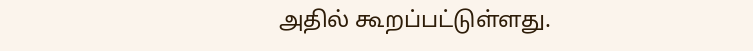அதில் கூறப்பட்டுள்ளது.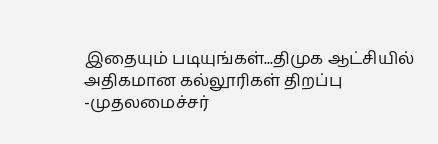இதையும் படியுங்கள்...திமுக ஆட்சியில் அதிகமான கல்லூரிகள் திறப்பு -முதலமைச்சர்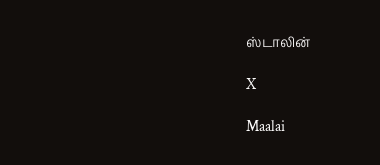ஸ்டாலின்

X

Maalai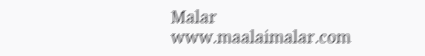Malar
www.maalaimalar.com